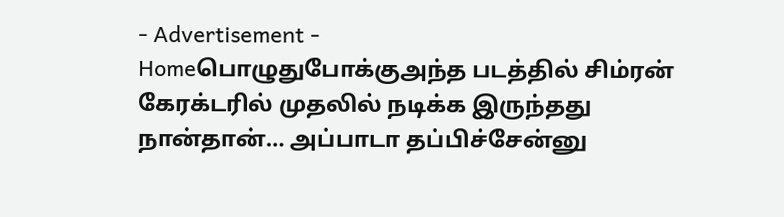- Advertisement -
Homeபொழுதுபோக்குஅந்த படத்தில் சிம்ரன் கேரக்டரில் முதலில் நடிக்க இருந்தது நான்தான்… அப்பாடா தப்பிச்சேன்னு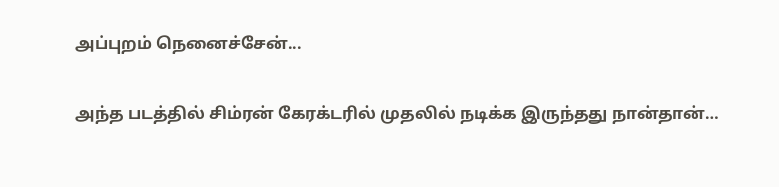அப்புறம் நெனைச்சேன்...

அந்த படத்தில் சிம்ரன் கேரக்டரில் முதலில் நடிக்க இருந்தது நான்தான்…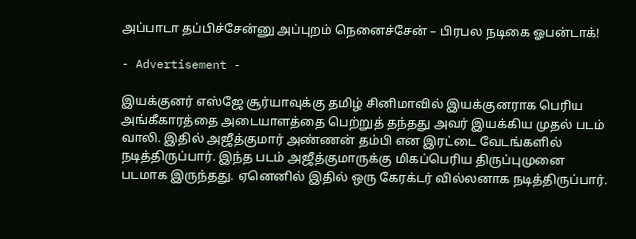அப்பாடா தப்பிச்சேன்னு அப்புறம் நெனைச்சேன் – பிரபல நடிகை ஓபன்டாக்!

- Advertisement -

இயக்குனர் எஸ்ஜே சூர்யாவுக்கு தமிழ் சினிமாவில் இயக்குனராக பெரிய அங்கீகாரத்தை அடையாளத்தை பெற்றுத் தந்தது அவர் இயக்கிய முதல் படம் வாலி. இதில் அஜீத்குமார் அண்ணன் தம்பி என இரட்டை வேடங்களில் நடித்திருப்பார். இந்த படம் அஜீத்குமாருக்கு மிகப்பெரிய திருப்புமுனை படமாக இருந்தது. ஏனெனில் இதில் ஒரு கேரக்டர் வில்லனாக நடித்திருப்பார்.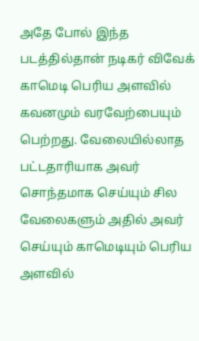அதே போல் இந்த படத்தில்தான் நடிகர் விவேக் காமெடி பெரிய அளவில் கவனமும் வரவேற்பையும் பெற்றது. வேலையில்லாத பட்டதாரியாக அவர் சொந்தமாக செய்யும் சில வேலைகளும் அதில் அவர் செய்யும் காமெடியும் பெரிய அளவில்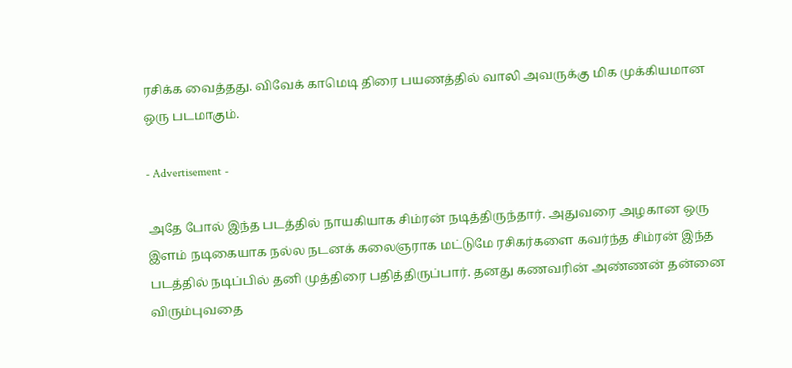ரசிக்க வைத்தது. விவேக் காமெடி திரை பயணத்தில் வாலி அவருக்கு மிக முக்கியமான ஒரு படமாகும்.

- Advertisement -

அதே போல் இந்த படத்தில் நாயகியாக சிம்ரன் நடித்திருந்தார். அதுவரை அழகான ஒரு இளம் நடிகையாக நல்ல நடனக் கலைஞராக மட்டுமே ரசிகர்களை கவர்ந்த சிம்ரன் இந்த படத்தில் நடிப்பில் தனி முத்திரை பதித்திருப்பார். தனது கணவரின் அண்ணன் தன்னை விரும்புவதை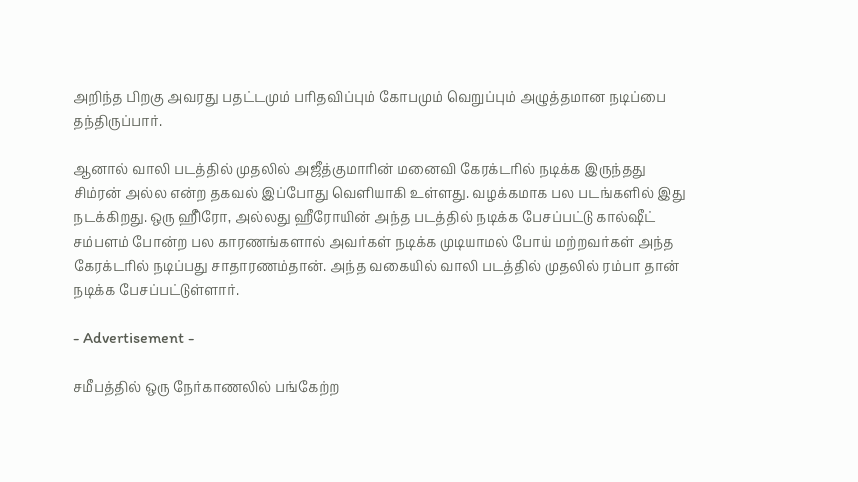அறிந்த பிறகு அவரது பதட்டமும் பரிதவிப்பும் கோபமும் வெறுப்பும் அழுத்தமான நடிப்பை தந்திருப்பார்.

ஆனால் வாலி படத்தில் முதலில் அஜீத்குமாரின் மனைவி கேரக்டரில் நடிக்க இருந்தது சிம்ரன் அல்ல என்ற தகவல் இப்போது வெளியாகி உள்ளது. வழக்கமாக பல படங்களில் இது நடக்கிறது. ஒரு ஹீிரோ, அல்லது ஹீரோயின் அந்த படத்தில் நடிக்க பேசப்பட்டு கால்ஷீட் சம்பளம் போன்ற பல காரணங்களால் அவர்கள் நடிக்க முடியாமல் போய் மற்றவர்கள் அந்த கேரக்டரில் நடிப்பது சாதாரணம்தான். அந்த வகையில் வாலி படத்தில் முதலில் ரம்பா தான் நடிக்க பேசப்பட்டுள்ளார்.

- Advertisement -

சமீபத்தில் ஒரு நேர்காணலில் பங்கேற்ற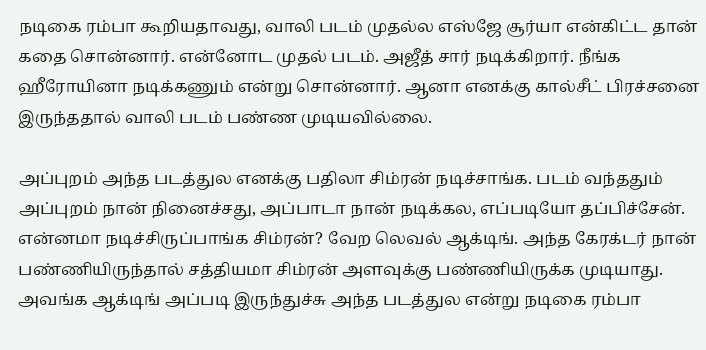நடிகை ரம்பா கூறியதாவது, வாலி படம் முதல்ல எஸ்ஜே சூர்யா என்கிட்ட தான் கதை சொன்னார். என்னோட முதல் படம். அஜீத் சார் நடிக்கிறார். நீங்க ஹீரோயினா நடிக்கணும் என்று சொன்னார். ஆனா எனக்கு கால்சீட் பிரச்சனை இருந்ததால் வாலி படம் பண்ண முடியவில்லை.

அப்புறம் அந்த படத்துல எனக்கு பதிலா சிம்ரன் நடிச்சாங்க. படம் வந்ததும் அப்புறம் நான் நினைச்சது, அப்பாடா நான் நடிக்கல, எப்படியோ தப்பிச்சேன். என்னமா நடிச்சிருப்பாங்க சிம்ரன்? வேற லெவல் ஆக்டிங். அந்த கேரக்டர் நான் பண்ணியிருந்தால் சத்தியமா சிம்ரன் அளவுக்கு பண்ணியிருக்க முடியாது. அவங்க ஆக்டிங் அப்படி இருந்துச்சு அந்த படத்துல என்று நடிகை ரம்பா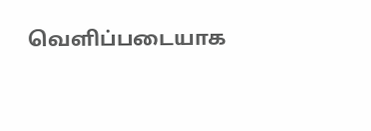வெளிப்படையாக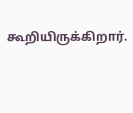கூறியிருக்கிறார்.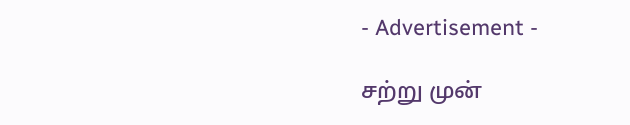- Advertisement -

சற்று முன்